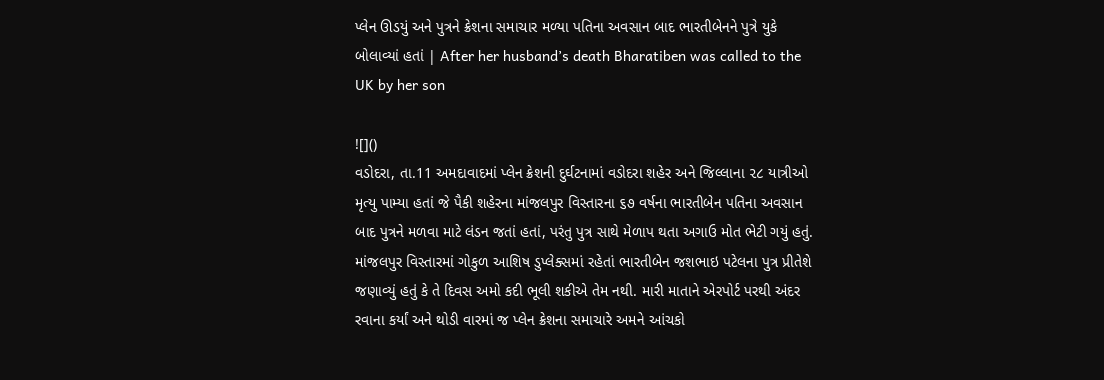પ્લેન ઊડયું અને પુત્રને ક્રેશના સમાચાર મળ્યા પતિના અવસાન બાદ ભારતીબેનને પુત્રે યુકે બોલાવ્યાં હતાં | After her husband’s death Bharatiben was called to the UK by her son

![]()
વડોદરા, તા.11 અમદાવાદમાં પ્લેન ક્રેશની દુર્ઘટનામાં વડોદરા શહેર અને જિલ્લાના ૨૮ યાત્રીઓ મૃત્યુ પામ્યા હતાં જે પૈકી શહેરના માંજલપુર વિસ્તારના ૬૭ વર્ષના ભારતીબેન પતિના અવસાન બાદ પુત્રને મળવા માટે લંડન જતાં હતાં, પરંતુ પુત્ર સાથે મેળાપ થતા અગાઉ મોત ભેટી ગયું હતું.
માંજલપુર વિસ્તારમાં ગોકુળ આશિષ ડુપ્લેક્સમાં રહેતાં ભારતીબેન જશભાઇ પટેલના પુત્ર પ્રીતેશે જણાવ્યું હતું કે તે દિવસ અમો કદી ભૂલી શકીએ તેમ નથી. મારી માતાને એરપોર્ટ પરથી અંદર રવાના કર્યાં અને થોડી વારમાં જ પ્લેન ક્રેશના સમાચારે અમને આંચકો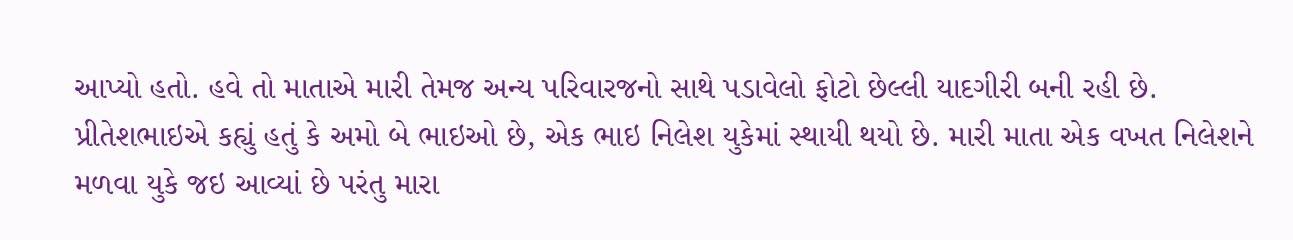આપ્યો હતો. હવે તો માતાએ મારી તેમજ અન્ય પરિવારજનો સાથે પડાવેલો ફોટો છેલ્લી યાદગીરી બની રહી છે.
પ્રીતેશભાઇએ કહ્યું હતું કે અમો બે ભાઇઓ છે, એક ભાઇ નિલેશ યુકેમાં સ્થાયી થયો છે. મારી માતા એક વખત નિલેશને મળવા યુકે જઇ આવ્યાં છે પરંતુ મારા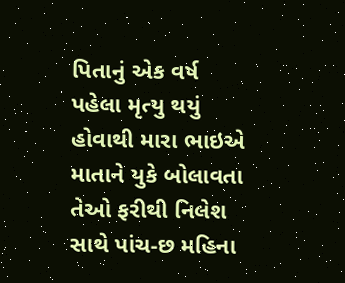પિતાનું એક વર્ષ પહેલા મૃત્યુ થયું હોવાથી મારા ભાઇએ માતાને યુકે બોલાવતા તેઓ ફરીથી નિલેશ સાથે પાંચ-છ મહિના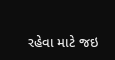રહેવા માટે જઇ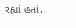રહ્યાં હતાં.